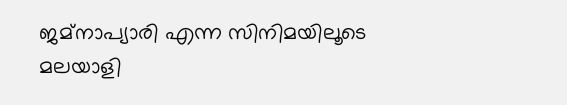ജമ്നാപ്യാരി എന്ന സിനിമയിലൂടെ മലയാളി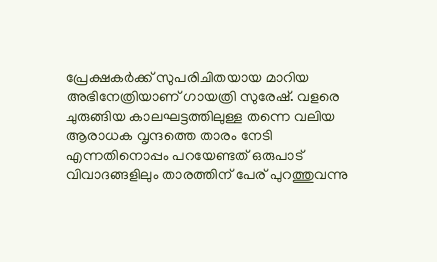പ്രേക്ഷകർക്ക് സുപരിചിതയായ മാറിയ അഭിനേത്രിയാണ് ഗായത്രി സുരേഷ്. വളരെ ചുരുങ്ങിയ കാലഘട്ടത്തിലുള്ള തന്നെ വലിയ ആരാധക വൃന്ദത്തെ താരം നേടി എന്നതിനൊപ്പം പറയേണ്ടത് ഒരുപാട് വിവാദങ്ങളിലും താരത്തിന് പേര് പുറത്തുവന്നു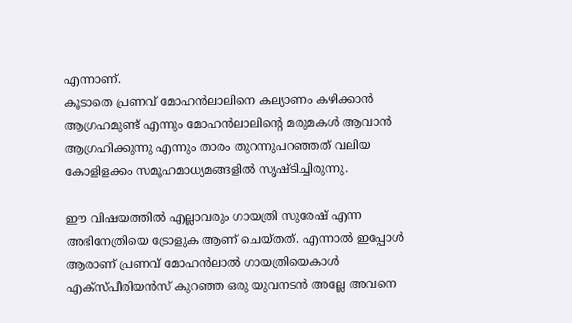എന്നാണ്.
കൂടാതെ പ്രണവ് മോഹൻലാലിനെ കല്യാണം കഴിക്കാൻ ആഗ്രഹമുണ്ട് എന്നും മോഹൻലാലിന്റെ മരുമകൾ ആവാൻ ആഗ്രഹിക്കുന്നു എന്നും താരം തുറന്നുപറഞ്ഞത് വലിയ കോളിളക്കം സമൂഹമാധ്യമങ്ങളിൽ സൃഷ്ടിച്ചിരുന്നു.

ഈ വിഷയത്തിൽ എല്ലാവരും ഗായത്രി സുരേഷ് എന്ന അഭിനേത്രിയെ ട്രോളുക ആണ് ചെയ്തത്. എന്നാൽ ഇപ്പോൾ ആരാണ് പ്രണവ് മോഹൻലാൽ ഗായത്രിയെകാൾ എക്സ്പീരിയൻസ് കുറഞ്ഞ ഒരു യുവനടൻ അല്ലേ അവനെ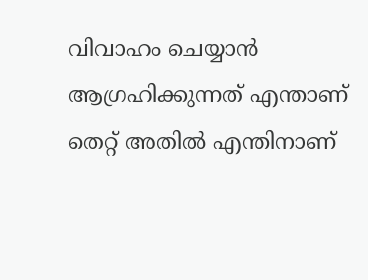വിവാഹം ചെയ്യാൻ ആഗ്രഹിക്കുന്നത് എന്താണ് തെറ്റ് അതിൽ എന്തിനാണ്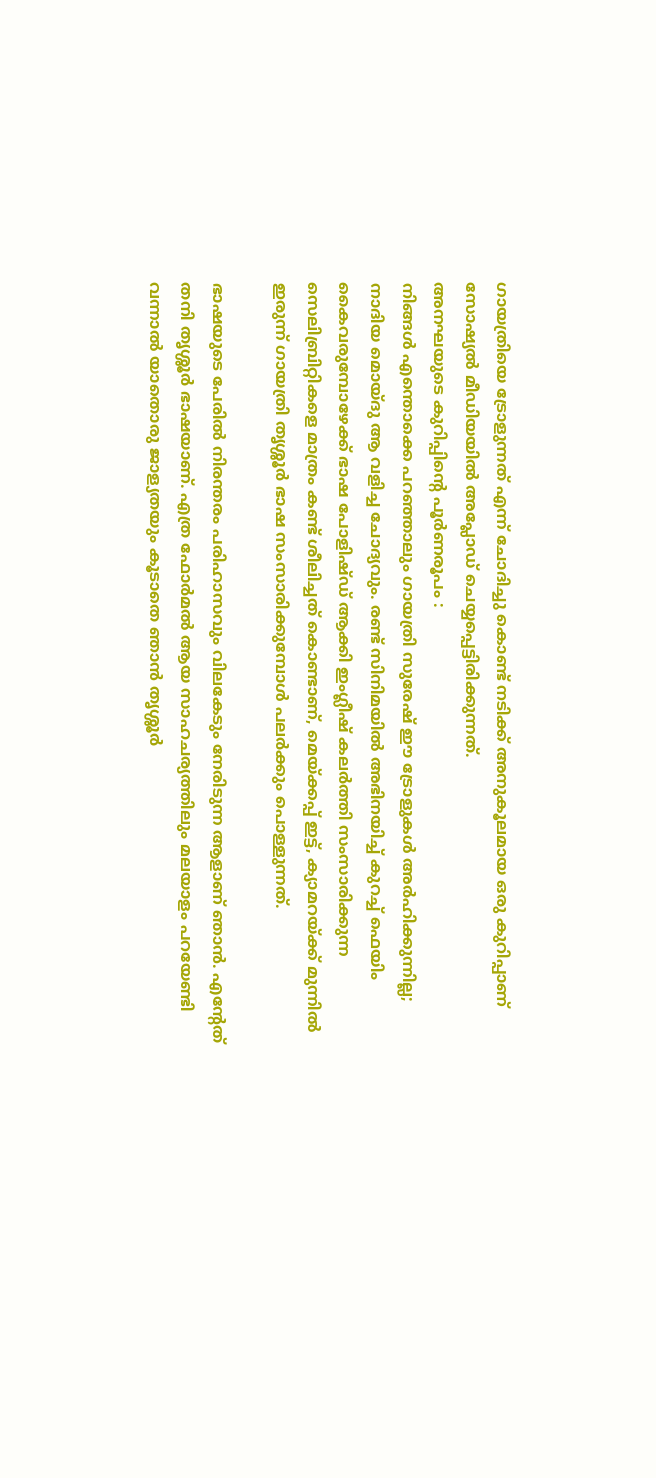ഗായത്രിയെ ട്രോളുന്നത് എന്ന് ചോദിച്ചു കൊണ്ട് നടിക്ക് അനുകൂലമായ ഒരു കുറിപ്പാണ് സോഷ്യൽ മീഡിയയിൽ അപ്ലോഡ് ചെയ്യപ്പെട്ടിരിക്കുന്നത്.
അനഘയുടെ കുറിപ്പിന്റെ പൂർണരൂപം :
നിങ്ങൾ എന്തൊക്കെ പറഞ്ഞാലും ഗായത്രി സുരേഷ് ഈ ട്രോളുകൾ അർഹിക്കുന്നില്ല; നാദിയ മൊയ്ദു ആ വളിച്ച ചോദ്യവും. രണ്ട് സിനിമയിൽ അഭിനയിച്ച് കുറച്ച് ഫെയിം കൈവരുമ്പോഴേക്ക് ഭാഷ പോളിഷ്ഡ് ആക്കി ഇംഗ്ലീഷ് കലർത്തി സംസാരിക്കുന്ന സെലിബ്രിറ്റികളെ മാത്രം കണ്ട് ശീലിച്ചത് കൊണ്ടാണ്, മെയ്ക്കപ്പ് ഇട്ട്, ക്യാമറയ്ക്ക് മുന്നിൽ ഇരുന്ന് ഗായത്രി തൃശ്ശൂർ ഭാഷ സംസാരിക്കുമ്പോൾ പലർക്കും പൊള്ളുന്നത്.

ഭാഷയുടെ പേരിൽ നിരന്തരം പരിഹാസവും വിലകേടും നേരിടുന്ന ആളാണ് ഞാൻ. എന്റേത് തനി തൃശ്ശൂർ ഭാഷയാണ്. എത്ര ഫോർമൽ ആയ സാഹചര്യത്തിലും മലയാളം പറയേണ്ടി വന്നാൽ യാതൊരു ജാള്യതയും കൂടാതെ ഞാൻ തൃശ്ശൂർ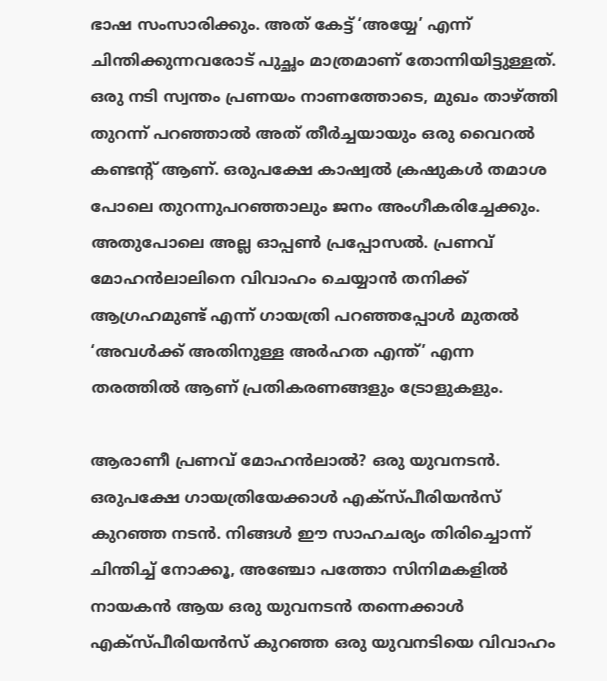ഭാഷ സംസാരിക്കും. അത് കേട്ട് ‘അയ്യേ’ എന്ന് ചിന്തിക്കുന്നവരോട് പുച്ഛം മാത്രമാണ് തോന്നിയിട്ടുള്ളത്.
ഒരു നടി സ്വന്തം പ്രണയം നാണത്തോടെ, മുഖം താഴ്ത്തി തുറന്ന് പറഞ്ഞാൽ അത് തീർച്ചയായും ഒരു വൈറൽ കണ്ടന്റ് ആണ്. ഒരുപക്ഷേ കാഷ്വൽ ക്രഷുകൾ തമാശ പോലെ തുറന്നുപറഞ്ഞാലും ജനം അംഗീകരിച്ചേക്കും. അതുപോലെ അല്ല ഓപ്പൺ പ്രപ്പോസൽ. പ്രണവ് മോഹൻലാലിനെ വിവാഹം ചെയ്യാൻ തനിക്ക് ആഗ്രഹമുണ്ട് എന്ന് ഗായത്രി പറഞ്ഞപ്പോൾ മുതൽ ‘അവൾക്ക് അതിനുള്ള അർഹത എന്ത്’ എന്ന തരത്തിൽ ആണ് പ്രതികരണങ്ങളും ട്രോളുകളും.

ആരാണീ പ്രണവ് മോഹൻലാൽ? ഒരു യുവനടൻ. ഒരുപക്ഷേ ഗായത്രിയേക്കാൾ എക്സ്പീരിയൻസ് കുറഞ്ഞ നടൻ. നിങ്ങൾ ഈ സാഹചര്യം തിരിച്ചൊന്ന് ചിന്തിച്ച് നോക്കൂ, അഞ്ചോ പത്തോ സിനിമകളിൽ നായകൻ ആയ ഒരു യുവനടൻ തന്നെക്കാൾ എക്സ്പീരിയൻസ് കുറഞ്ഞ ഒരു യുവനടിയെ വിവാഹം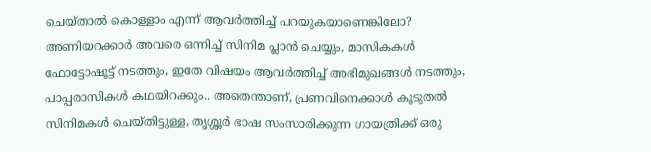ചെയ്താൽ കൊള്ളാം എന്ന് ആവർത്തിച്ച് പറയുകയാണെങ്കിലോ?
അണിയറക്കാർ അവരെ ഒന്നിച്ച് സിനിമ പ്ലാൻ ചെയ്യും, മാസികകൾ ഫോട്ടോഷൂട്ട് നടത്തും, ഇതേ വിഷയം ആവർത്തിച്ച് അഭിമുഖങ്ങൾ നടത്തും, പാപ്പരാസികൾ കഥയിറക്കും.. അതെന്താണ്, പ്രണവിനെക്കാൾ കൂടുതൽ സിനിമകൾ ചെയ്തിട്ടുള്ള, തൃശ്ശൂർ ഭാഷ സംസാരിക്കുന്ന ഗായത്രിക്ക് ഒരു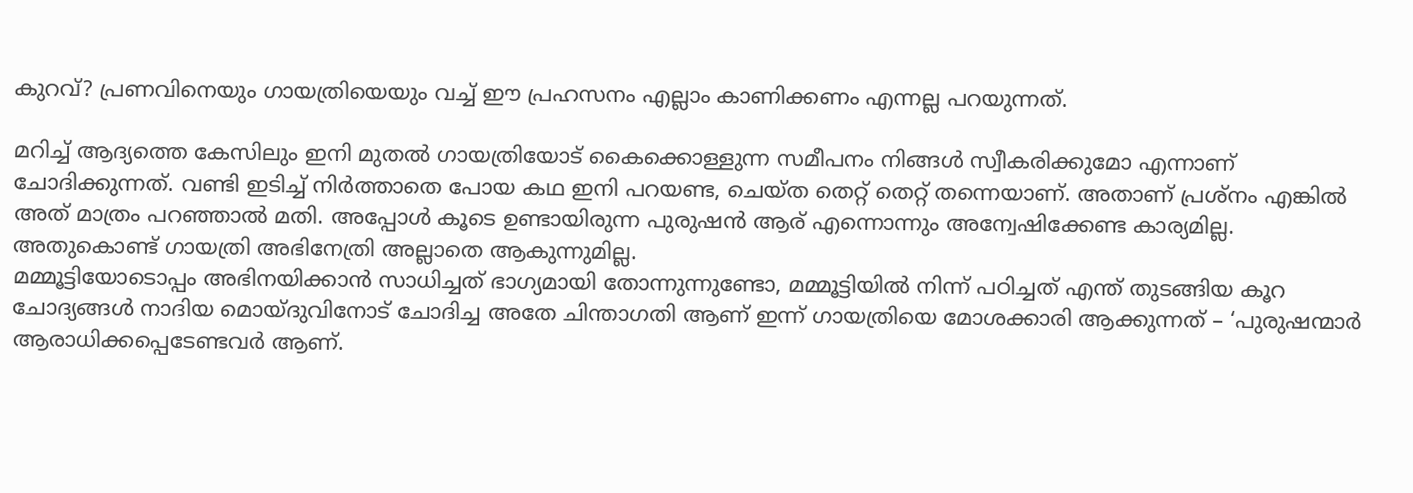കുറവ്? പ്രണവിനെയും ഗായത്രിയെയും വച്ച് ഈ പ്രഹസനം എല്ലാം കാണിക്കണം എന്നല്ല പറയുന്നത്.

മറിച്ച് ആദ്യത്തെ കേസിലും ഇനി മുതൽ ഗായത്രിയോട് കൈക്കൊള്ളുന്ന സമീപനം നിങ്ങൾ സ്വീകരിക്കുമോ എന്നാണ് ചോദിക്കുന്നത്. വണ്ടി ഇടിച്ച് നിർത്താതെ പോയ കഥ ഇനി പറയണ്ട, ചെയ്ത തെറ്റ് തെറ്റ് തന്നെയാണ്. അതാണ് പ്രശ്നം എങ്കിൽ അത് മാത്രം പറഞ്ഞാൽ മതി. അപ്പോൾ കൂടെ ഉണ്ടായിരുന്ന പുരുഷൻ ആര് എന്നൊന്നും അന്വേഷിക്കേണ്ട കാര്യമില്ല. അതുകൊണ്ട് ഗായത്രി അഭിനേത്രി അല്ലാതെ ആകുന്നുമില്ല.
മമ്മൂട്ടിയോടൊപ്പം അഭിനയിക്കാൻ സാധിച്ചത് ഭാഗ്യമായി തോന്നുന്നുണ്ടോ, മമ്മൂട്ടിയിൽ നിന്ന് പഠിച്ചത് എന്ത് തുടങ്ങിയ കൂറ ചോദ്യങ്ങൾ നാദിയ മൊയ്ദുവിനോട് ചോദിച്ച അതേ ചിന്താഗതി ആണ് ഇന്ന് ഗായത്രിയെ മോശക്കാരി ആക്കുന്നത് – ‘പുരുഷന്മാർ ആരാധിക്കപ്പെടേണ്ടവർ ആണ്.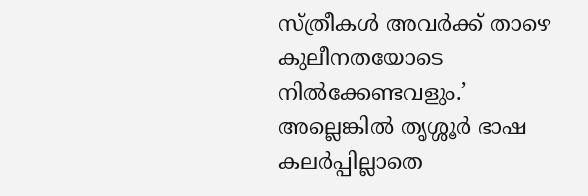സ്ത്രീകൾ അവർക്ക് താഴെ കുലീനതയോടെ നിൽക്കേണ്ടവളും.’ അല്ലെങ്കിൽ തൃശ്ശൂർ ഭാഷ കലർപ്പില്ലാതെ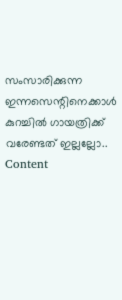സംസാരിക്കുന്ന ഇന്നസെന്റിനെക്കാൾ കുറച്ചിൽ ഗായത്രിക്ക് വരേണ്ടത് ഇല്ലല്ലോ..
Content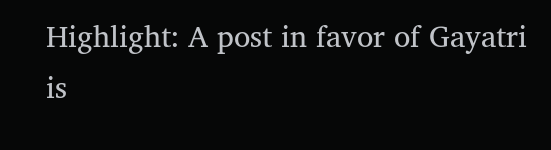Highlight: A post in favor of Gayatri is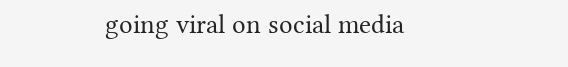going viral on social media